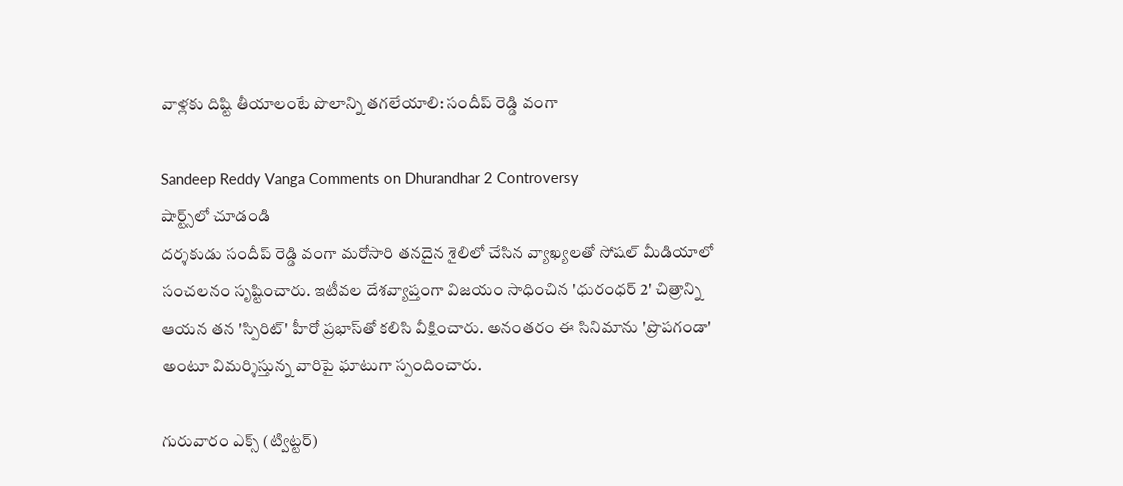వాళ్లకు దిష్టి తీయాలంటే పొలాన్ని తగలేయాలి: సందీప్ రెడ్డి వంగా

Sandeep Reddy Vanga Comments on Dhurandhar 2 Controversy
షార్ట్స్‌లో చూడండి
దర్శకుడు సందీప్ రెడ్డి వంగా మరోసారి తనదైన శైలిలో చేసిన వ్యాఖ్యలతో సోషల్ మీడియాలో సంచలనం సృష్టించారు. ఇటీవల దేశవ్యాప్తంగా విజయం సాధించిన 'ధురంధర్ 2' చిత్రాన్ని ఆయన తన 'స్పిరిట్' హీరో ప్రభాస్‌తో కలిసి వీక్షించారు. అనంతరం ఈ సినిమాను 'ప్రొపగండా' అంటూ విమర్శిస్తున్న వారిపై ఘాటుగా స్పందించారు.

గురువారం ఎక్స్ (ట్విట్టర్)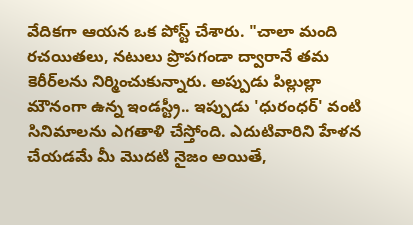వేదికగా ఆయన ఒక పోస్ట్ చేశారు. "చాలా మంది రచయితలు, నటులు ప్రొపగండా ద్వారానే తమ కెరీర్‌లను నిర్మించుకున్నారు. అప్పుడు పిల్లుల్లా మౌనంగా ఉన్న ఇండస్ట్రీ.. ఇప్పుడు 'ధురంధర్' వంటి సినిమాలను ఎగతాళి చేస్తోంది. ఎదుటివారిని హేళన చేయడమే మీ మొదటి నైజం అయితే,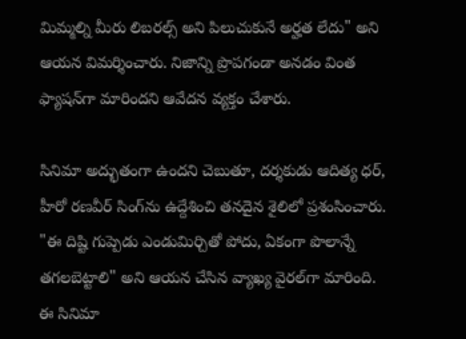మిమ్మల్ని మీరు లిబరల్స్ అని పిలుచుకునే అర్హత లేదు" అని ఆయన విమర్శించారు. నిజాన్ని ప్రొపగండా అనడం వింత ఫ్యాషన్‌గా మారిందని ఆవేదన వ్యక్తం చేశారు.

సినిమా అద్భుతంగా ఉందని చెబుతూ, దర్శకుడు ఆదిత్య ధర్, హీరో రణవీర్ సింగ్‌ను ఉద్దేశించి తనదైన శైలిలో ప్రశంసించారు. "ఈ దిష్టి గుప్పెడు ఎండుమిర్చితో పోదు, ఏకంగా పొలాన్నే తగలబెట్టాలి" అని ఆయన చేసిన వ్యాఖ్య వైరల్‌గా మారింది. ఈ సినిమా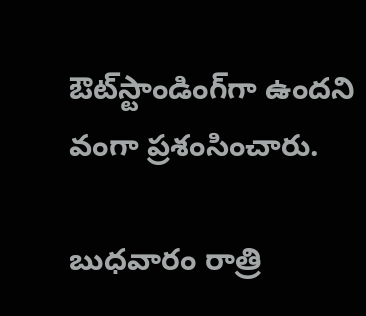ఔట్‌స్టాండింగ్‌గా ఉందని వంగా ప్రశంసించారు.

బుధవారం రాత్రి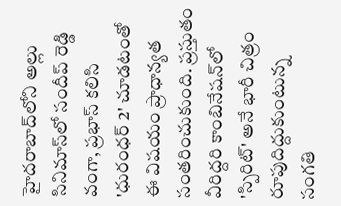హైదరాబాద్‌లోని అల్లు సినిమాస్‌లో సందీప్ రెడ్డి వంగా, ప్రభాస్ కలిసి 'ధురంధర్ 2' చూడటంతో ఈ విషయం ప్రాధాన్యత సంతరించుకుంది. ప్రస్తుతం వీరిద్దరి కాంబినేషన్‌లో 'స్పిరిట్' అనే భారీ చిత్రం రూపుదిద్దుకుంటున్న సంగతి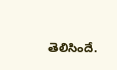తెలిసిందే.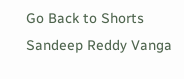Go Back to Shorts
Sandeep Reddy Vanga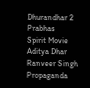Dhurandhar 2
Prabhas
Spirit Movie
Aditya Dhar
Ranveer Singh
Propaganda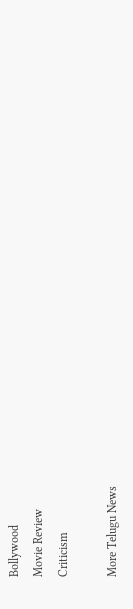Bollywood
Movie Review
Criticism

More Telugu News